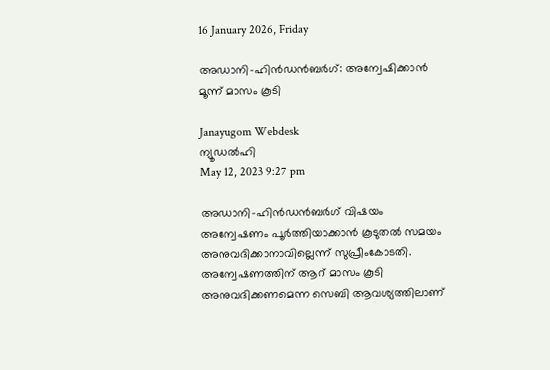16 January 2026, Friday

അഡാനി-ഹിൻഡൻബർഗ്: അന്വേഷിക്കാന്‍ മൂന്ന് മാസം കൂടി

Janayugom Webdesk
ന്യൂഡൽഹി
May 12, 2023 9:27 pm

അഡാനി-ഹിൻഡൻബർഗ് വിഷയം അന്വേഷണം പൂർത്തിയാക്കാൻ കൂടുതൽ സമയം അനുവദിക്കാനാവില്ലെന്ന് സുപ്രീംകോടതി. അന്വേഷണത്തിന് ആറ് മാസം കൂടി അനുവദിക്കണമെന്ന സെബി ആവശ്യത്തിലാണ്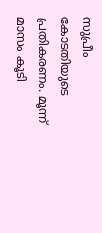സുപ്രീം കോടതിയുടെ പ്രതികരണം. മൂന്ന് മാസം കൂടി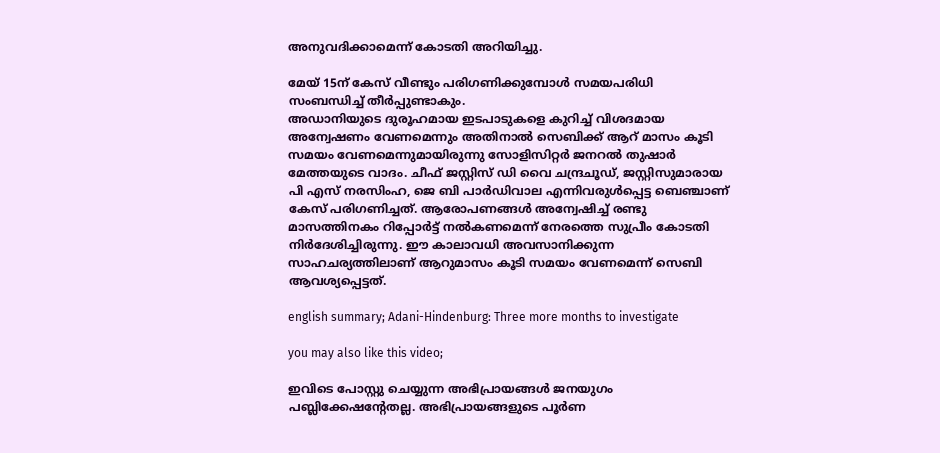അനുവദിക്കാമെന്ന് കോടതി അറിയിച്ചു.

മേയ് 15ന് കേസ് വീണ്ടും പരിഗണിക്കുമ്പോൾ സമയപരിധി സംബന്ധിച്ച് തീർപ്പുണ്ടാകും.
അഡാനിയുടെ ദുരൂഹമായ ഇടപാടുകളെ കുറിച്ച് വിശദമായ അന്വേഷണം വേണമെന്നും അതിനാൽ സെബിക്ക് ആറ് മാസം കൂടി സമയം വേണമെന്നുമായിരുന്നു സോളിസിറ്റർ ജനറൽ തുഷാർ മേത്തയുടെ വാദം. ചീഫ് ജസ്റ്റിസ് ഡി വൈ ചന്ദ്രചൂഡ്, ജസ്റ്റിസുമാരായ പി എസ് നരസിംഹ, ജെ ബി പാർഡിവാല എന്നിവരുൾപ്പെട്ട ബെഞ്ചാണ് കേസ് പരിഗണിച്ചത്. ആരോപണങ്ങൾ അന്വേഷിച്ച് രണ്ടു മാസത്തിനകം റിപ്പോർട്ട് നൽകണമെന്ന് നേരത്തെ സുപ്രീം കോടതി നിർദേശിച്ചിരുന്നു. ഈ കാലാവധി അവസാനിക്കുന്ന സാഹചര്യത്തിലാണ് ആറുമാസം കൂടി സമയം വേണമെന്ന് സെബി ആവശ്യപ്പെട്ടത്.

english summary; Adani-Hindenburg: Three more months to investigate

you may also like this video;

ഇവിടെ പോസ്റ്റു ചെയ്യുന്ന അഭിപ്രായങ്ങള്‍ ജനയുഗം പബ്ലിക്കേഷന്റേതല്ല. അഭിപ്രായങ്ങളുടെ പൂര്‍ണ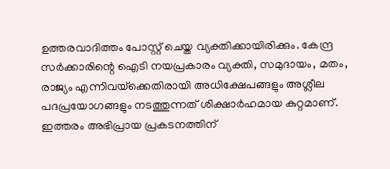ഉത്തരവാദിത്തം പോസ്റ്റ് ചെയ്ത വ്യക്തിക്കായിരിക്കും. കേന്ദ്ര സര്‍ക്കാരിന്റെ ഐടി നയപ്രകാരം വ്യക്തി, സമുദായം, മതം, രാജ്യം എന്നിവയ്‌ക്കെതിരായി അധിക്ഷേപങ്ങളും അശ്ലീല പദപ്രയോഗങ്ങളും നടത്തുന്നത് ശിക്ഷാര്‍ഹമായ കുറ്റമാണ്. ഇത്തരം അഭിപ്രായ പ്രകടനത്തിന്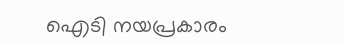ഐടി നയപ്രകാരം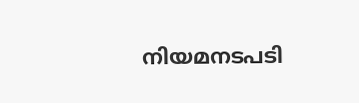നിയമനടപടി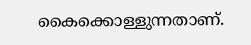കൈക്കൊള്ളുന്നതാണ്.